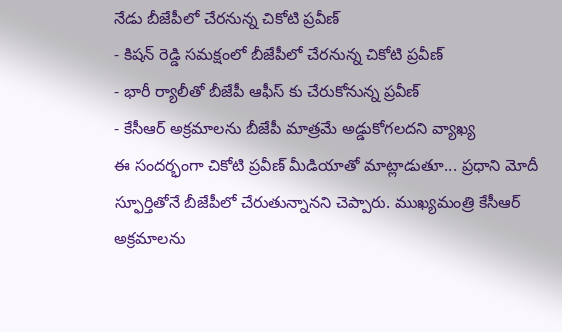నేడు బీజేపీలో చేరనున్న చికోటి ప్రవీణ్
- కిషన్ రెడ్డి సమక్షంలో బీజేపీలో చేరనున్న చికోటి ప్రవీణ్
- భారీ ర్యాలీతో బీజేపీ ఆఫీస్ కు చేరుకోనున్న ప్రవీణ్
- కేసీఆర్ అక్రమాలను బీజేపీ మాత్రమే అడ్డుకోగలదని వ్యాఖ్య
ఈ సందర్భంగా చికోటి ప్రవీణ్ మీడియాతో మాట్లాడుతూ... ప్రధాని మోదీ స్ఫూర్తితోనే బీజేపీలో చేరుతున్నానని చెప్పారు. ముఖ్యమంత్రి కేసీఆర్ అక్రమాలను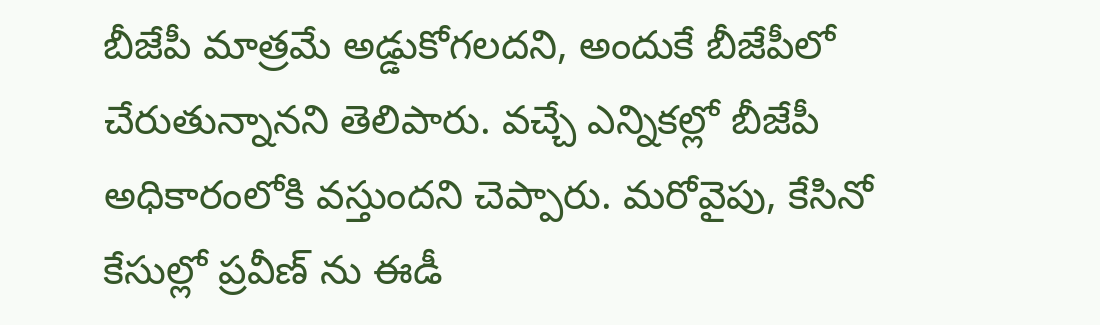బీజేపీ మాత్రమే అడ్డుకోగలదని, అందుకే బీజేపీలో చేరుతున్నానని తెలిపారు. వచ్చే ఎన్నికల్లో బీజేపీ అధికారంలోకి వస్తుందని చెప్పారు. మరోవైపు, కేసినో కేసుల్లో ప్రవీణ్ ను ఈడీ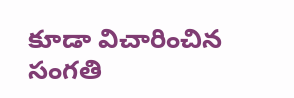కూడా విచారించిన సంగతి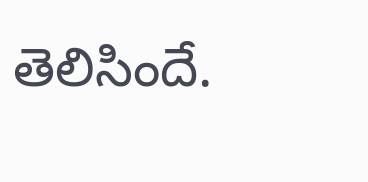తెలిసిందే.